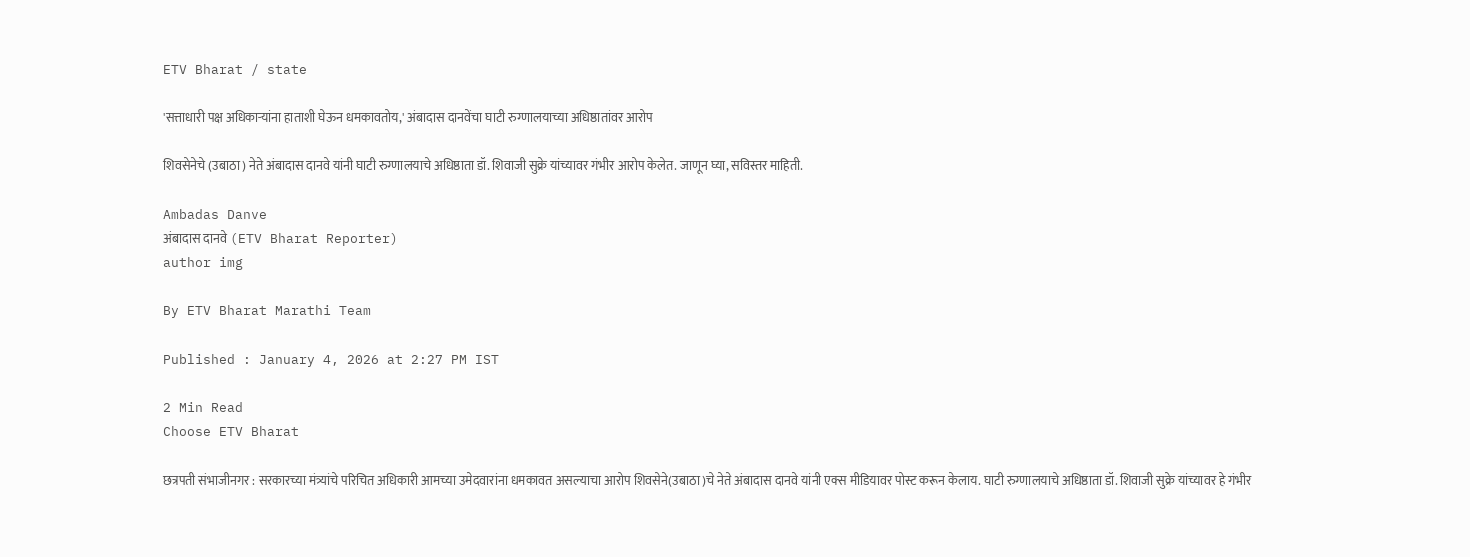ETV Bharat / state

'सत्ताधारी पक्ष अधिकाऱ्यांना हाताशी घेऊन धमकावतोय,' अंबादास दानवेंचा घाटी रुग्णालयाच्या अधिष्ठातांवर आरोप

शिवसेनेचे (उबाठा) नेते अंबादास दानवे यांनी घाटी रुग्णालयाचे अधिष्ठाता डॉ. शिवाजी सुक्रे यांच्यावर गंभीर आरोप केलेत. जाणून घ्या, सविस्तर माहिती.

Ambadas Danve
अंबादास दानवे (ETV Bharat Reporter)
author img

By ETV Bharat Marathi Team

Published : January 4, 2026 at 2:27 PM IST

2 Min Read
Choose ETV Bharat

छत्रपती संभाजीनगर : सरकारच्या मंत्र्यांचे परिचित अधिकारी आमच्या उमेदवारांना धमकावत असल्याचा आरोप शिवसेने(उबाठा)चे नेते अंबादास दानवे यांनी एक्स मीडियावर पोस्ट करून केलाय. घाटी रुग्णालयाचे अधिष्ठाता डॉ. शिवाजी सुक्रे यांच्यावर हे गंभीर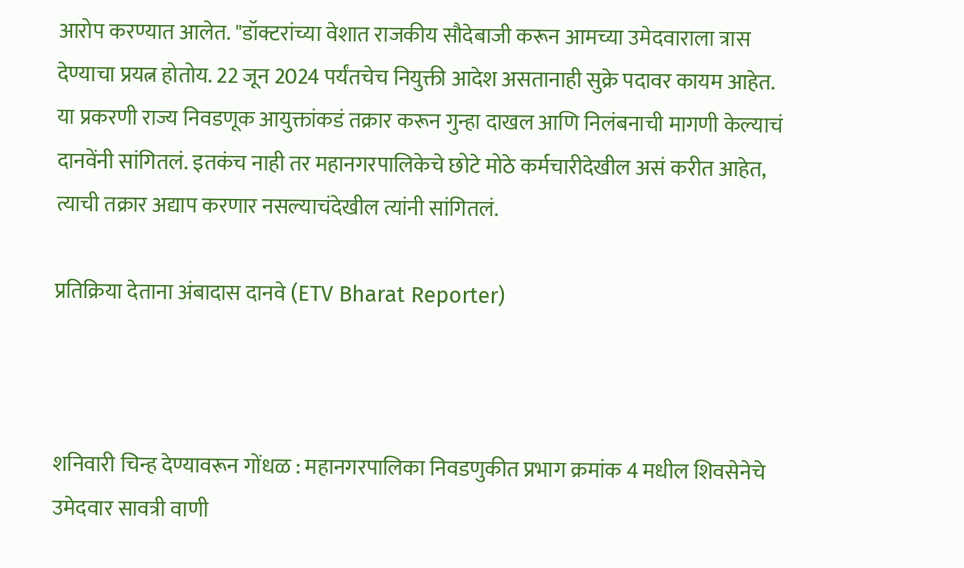आरोप करण्यात आलेत. "डॉक्टरांच्या वेशात राजकीय सौदेबाजी करून आमच्या उमेदवाराला त्रास देण्याचा प्रयत्न होतोय. 22 जून 2024 पर्यंतचेच नियुक्ती आदेश असतानाही सुक्रे पदावर कायम आहेत. या प्रकरणी राज्य निवडणूक आयुक्तांकडं तक्रार करून गुन्हा दाखल आणि निलंबनाची मागणी केल्याचं दानवेंनी सांगितलं. इतकंच नाही तर महानगरपालिकेचे छोटे मोठे कर्मचारीदेखील असं करीत आहेत, त्याची तक्रार अद्याप करणार नसल्याचंदेखील त्यांनी सांगितलं.

प्रतिक्रिया देताना अंबादास दानवे (ETV Bharat Reporter)



शनिवारी चिन्ह देण्यावरून गोंधळ : महानगरपालिका निवडणुकीत प्रभाग क्रमांक 4 मधील शिवसेनेचे उमेदवार सावत्री वाणी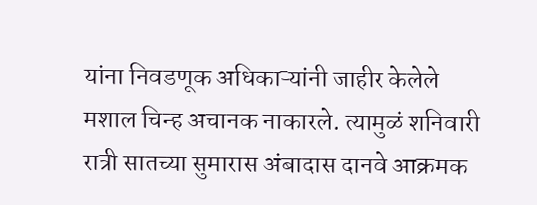यांना निवडणूक अधिकाऱ्यांनी जाहीर केलेले मशाल चिन्ह अचानक नाकारले. त्यामुळं शनिवारी रात्री सातच्या सुमारास अंबादास दानवे आक्रमक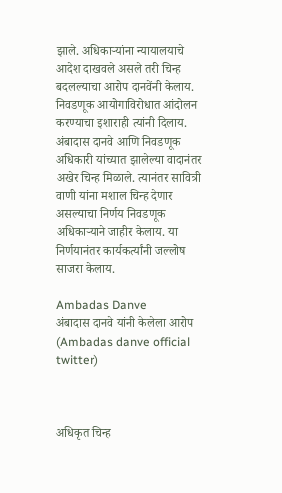झाले. अधिकाऱ्यांना न्यायालयाचे आदेश दाखवले असले तरी चिन्ह बदलल्याचा आरोप दानवेंनी केलाय. निवडणूक आयोगाविरोधात आंदोलन करण्याचा इशाराही त्यांनी दिलाय. अंबादास दानवे आणि निवडणूक अधिकारी यांच्यात झालेल्या वादानंतर अखेर चिन्ह मिळाले. त्यानंतर सावित्री वाणी यांना मशाल चिन्ह देणार असल्याचा निर्णय निवडणूक अधिकाऱ्याने जाहीर केलाय. या निर्णयानंतर कार्यकर्त्यांनी जल्लोष साजरा केलाय.

Ambadas Danve
अंबादास दानवे यांनी केलेला आरोप (Ambadas danve official twitter)



अधिकृत चिन्ह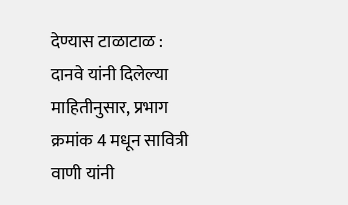देण्यास टाळाटाळ : दानवे यांनी दिलेल्या माहितीनुसार, प्रभाग क्रमांक 4 मधून सावित्री वाणी यांनी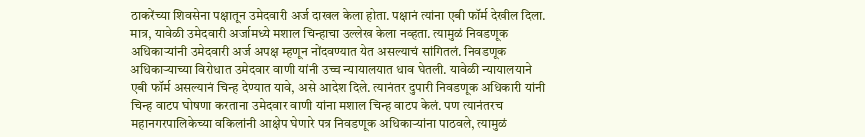ठाकरेंच्या शिवसेना पक्षातून उमेदवारी अर्ज दाखल केला होता. पक्षानं त्यांना एबी फॉर्म देखील दिला. मात्र, यावेळी उमेदवारी अर्जामध्ये मशाल चिन्हाचा उल्लेख केला नव्हता. त्यामुळं निवडणूक अधिकाऱ्यांनी उमेदवारी अर्ज अपक्ष म्हणून नोंदवण्यात येत असल्याचं सांगितलं. निवडणूक अधिकाऱ्याच्या विरोधात उमेदवार वाणी यांनी उच्च न्यायालयात धाव घेतली. यावेळी न्यायालयाने एबी फॉर्म असल्यानं चिन्ह देण्यात यावे, असे आदेश दिले. त्यानंतर दुपारी निवडणूक अधिकारी यांनी चिन्ह वाटप घोषणा करताना उमेदवार वाणी यांना मशाल चिन्ह वाटप केलं. पण त्यानंतरच महानगरपालिकेच्या वकिलांनी आक्षेप घेणारे पत्र निवडणूक अधिकाऱ्यांना पाठवले, त्यामुळं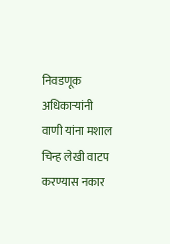निवडणूक अधिकाऱ्यांनी वाणी यांना मशाल चिन्ह लेखी वाटप करण्यास नकार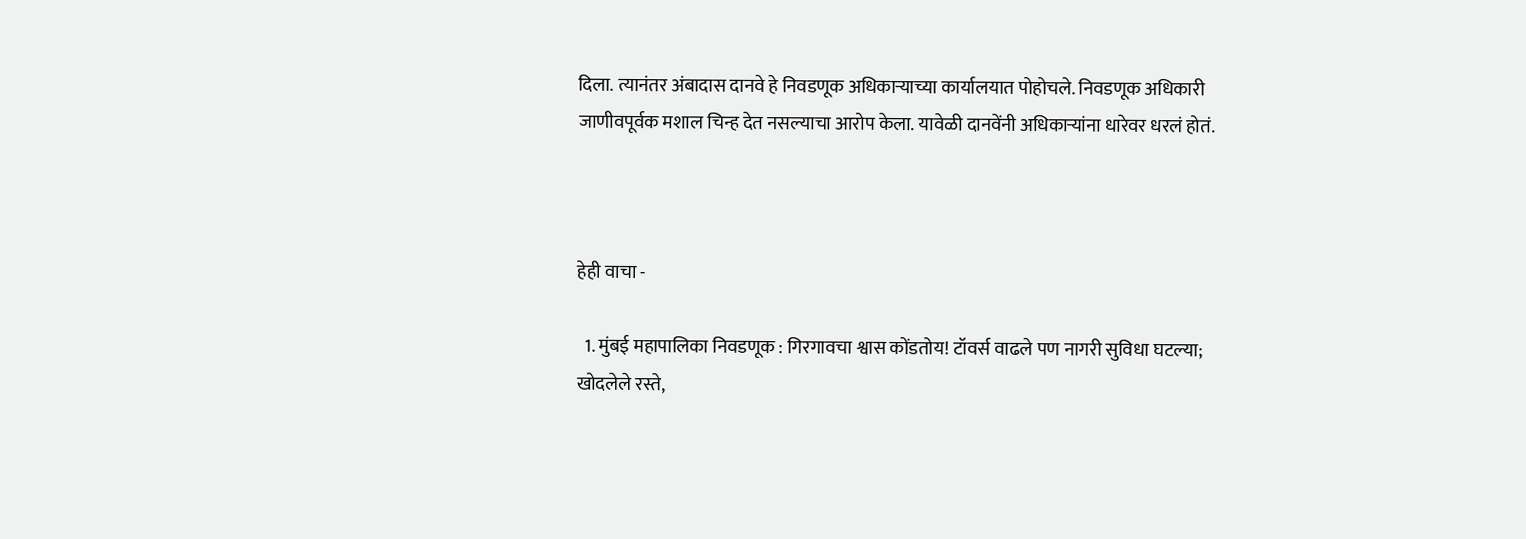दिला. त्यानंतर अंबादास दानवे हे निवडणूक अधिकाऱ्याच्या कार्यालयात पोहोचले. निवडणूक अधिकारी जाणीवपूर्वक मशाल चिन्ह देत नसल्याचा आरोप केला. यावेळी दानवेंनी अधिकाऱ्यांना धारेवर धरलं होतं.



हेही वाचा -

  1. मुंबई महापालिका निवडणूक : गिरगावचा श्वास कोंडतोय! टॉवर्स वाढले पण नागरी सुविधा घटल्या; खोदलेले रस्ते,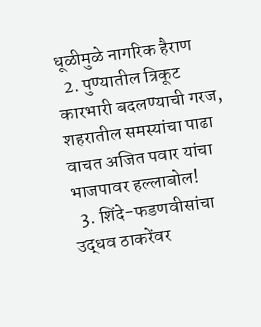धूळीमुळे नागरिक हैराण
  2. पुण्यातील त्रिकूट कारभारी बदलण्याची गरज, शहरातील समस्यांचा पाढा वाचत अजित पवार यांचा भाजपावर हल्लाबोल!
  3. शिंदे-फडणवीसांचा उद्धव ठाकरेंवर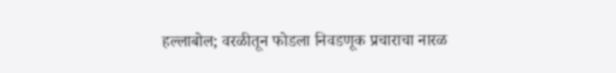हल्लाबोल; वरळीतून फोडला निवडणूक प्रचाराचा नारळ